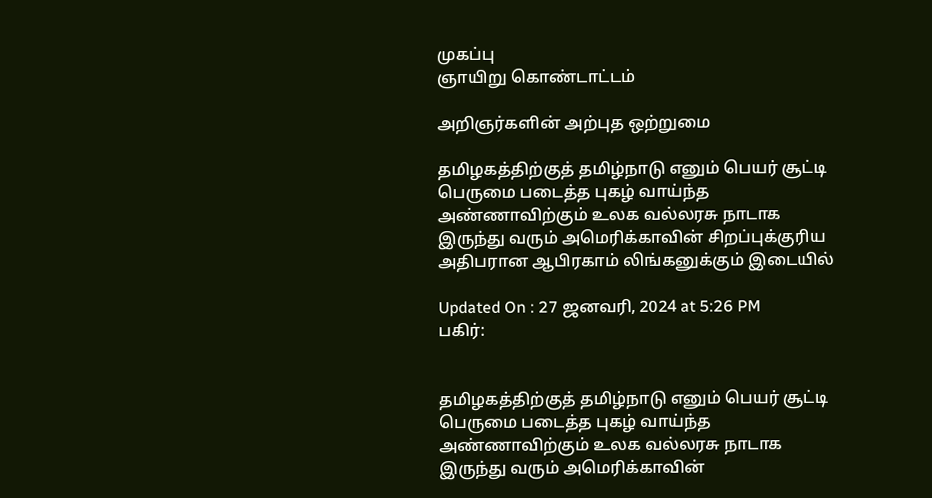முகப்பு
ஞாயிறு கொண்டாட்டம்

அறிஞர்களின் அற்புத ஒற்றுமை

தமிழகத்திற்குத் தமிழ்நாடு எனும் பெயர் சூட்டி பெருமை படைத்த புகழ் வாய்ந்த அண்ணாவிற்கும் உலக வல்லரசு நாடாக இருந்து வரும் அமெரிக்காவின் சிறப்புக்குரிய அதிபரான ஆபிரகாம் லிங்கனுக்கும் இடையில்

Updated On : 27 ஜனவரி, 2024 at 5:26 PM
பகிர்:


தமிழகத்திற்குத் தமிழ்நாடு எனும் பெயர் சூட்டி பெருமை படைத்த புகழ் வாய்ந்த அண்ணாவிற்கும் உலக வல்லரசு நாடாக இருந்து வரும் அமெரிக்காவின்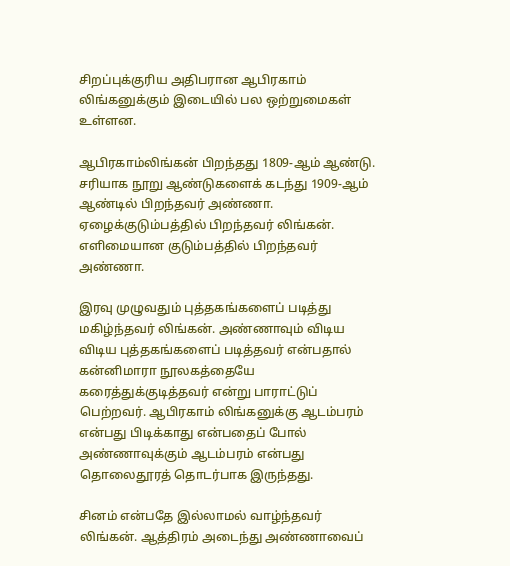சிறப்புக்குரிய அதிபரான ஆபிரகாம் லிங்கனுக்கும் இடையில் பல ஒற்றுமைகள் உள்ளன.

ஆபிரகாம்லிங்கன் பிறந்தது 1809-ஆம் ஆண்டு. சரியாக நூறு ஆண்டுகளைக் கடந்து 1909-ஆம் ஆண்டில் பிறந்தவர் அண்ணா. ஏழைக்குடும்பத்தில் பிறந்தவர் லிங்கன். எளிமையான குடும்பத்தில் பிறந்தவர் அண்ணா.

இரவு முழுவதும் புத்தகங்களைப் படித்து மகிழ்ந்தவர் லிங்கன். அண்ணாவும் விடிய விடிய புத்தகங்களைப் படித்தவர் என்பதால் கன்னிமாரா நூலகத்தையே கரைத்துக்குடித்தவர் என்று பாராட்டுப் பெற்றவர். ஆபிரகாம் லிங்கனுக்கு ஆடம்பரம் என்பது பிடிக்காது என்பதைப் போல் அண்ணாவுக்கும் ஆடம்பரம் என்பது தொலைதூரத் தொடர்பாக இருந்தது.

சினம் என்பதே இல்லாமல் வாழ்ந்தவர் லிங்கன். ஆத்திரம் அடைந்து அண்ணாவைப்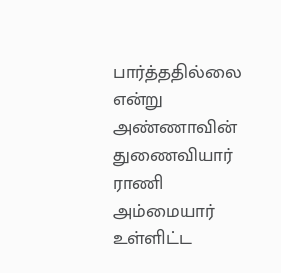பார்த்ததில்லை என்று அண்ணாவின் துணைவியார் ராணி அம்மையார் உள்ளிட்ட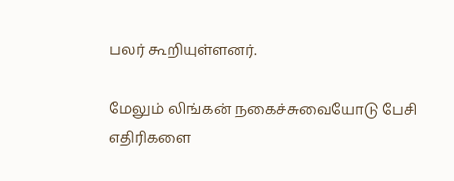பலர் கூறியுள்ளனர்.

மேலும் லிங்கன் நகைச்சுவையோடு பேசி எதிரிகளை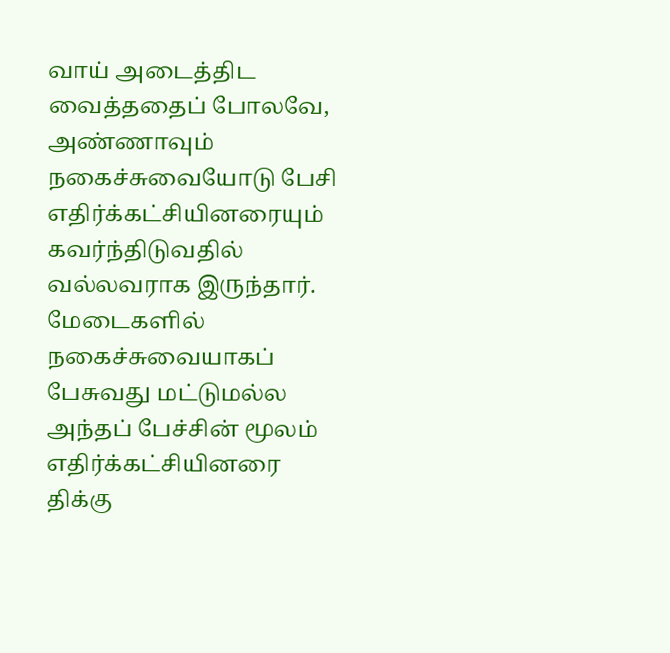வாய் அடைத்திட வைத்ததைப் போலவே, அண்ணாவும் நகைச்சுவையோடு பேசி எதிர்க்கட்சியினரையும் கவர்ந்திடுவதில் வல்லவராக இருந்தார். மேடைகளில் நகைச்சுவையாகப் பேசுவது மட்டுமல்ல அந்தப் பேச்சின் மூலம் எதிர்க்கட்சியினரை திக்கு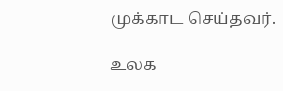முக்காட செய்தவர்.

உலக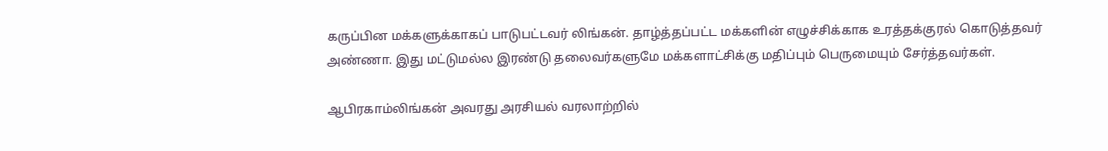கருப்பின மக்களுக்காகப் பாடுபட்டவர் லிங்கன். தாழ்த்தப்பட்ட மக்களின் எழுச்சிக்காக உரத்தக்குரல் கொடுத்தவர் அண்ணா. இது மட்டுமல்ல இரண்டு தலைவர்களுமே மக்களாட்சிக்கு மதிப்பும் பெருமையும் சேர்த்தவர்கள்.

ஆபிரகாம்லிங்கன் அவரது அரசியல் வரலாற்றில்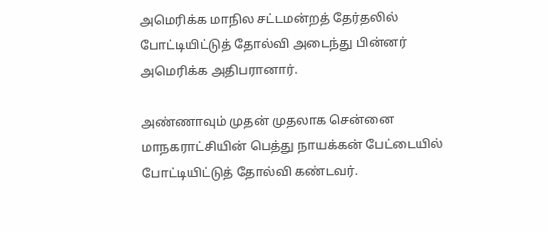அமெரிக்க மாநில சட்டமன்றத் தேர்தலில் போட்டியிட்டுத் தோல்வி அடைந்து பின்னர் அமெரிக்க அதிபரானார்.

அண்ணாவும் முதன் முதலாக சென்னை மாநகராட்சியின் பெத்து நாயக்கன் பேட்டையில் போட்டியிட்டுத் தோல்வி கண்டவர்.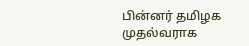பின்னர் தமிழக முதல்வராக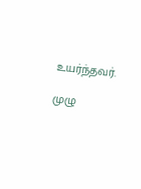உயர்ந்தவர்.

முழு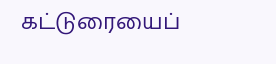கட்டுரையைப்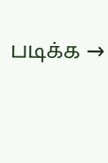படிக்க →